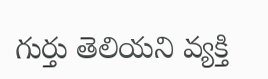గుర్తు తెలియ‌ని వ్య‌క్తి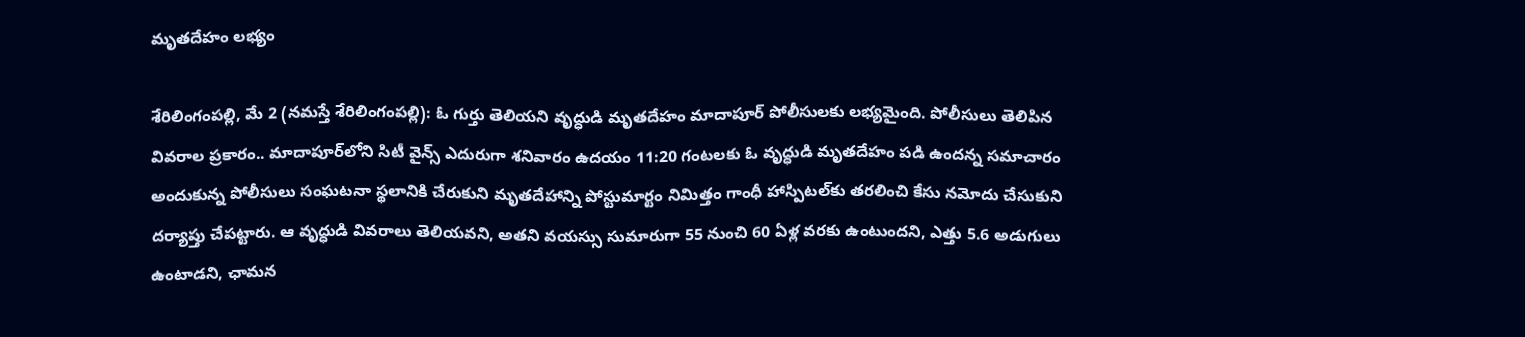మృత‌దేహం ల‌భ్యం

శేరిలింగంప‌ల్లి, మే 2 (నమ‌స్తే శేరిలింగంప‌ల్లి): ఓ గుర్తు తెలియ‌ని వృద్ధుడి మృత‌దేహం మాదాపూర్ పోలీసుల‌కు ల‌భ్య‌మైంది. పోలీసులు తెలిపిన వివ‌రాల ప్ర‌కారం.. మాదాపూర్‌లోని సిటీ వైన్స్ ఎదురుగా శ‌నివారం ఉద‌యం 11:20 గంట‌ల‌కు ఓ వృద్ధుడి మృత‌దేహం ప‌డి ఉంద‌న్న స‌మాచారం అందుకున్న పోలీసులు సంఘ‌ట‌నా స్థ‌లానికి చేరుకుని మృత‌దేహాన్ని పోస్టుమార్టం నిమిత్తం గాంధీ హాస్పిట‌ల్‌కు త‌ర‌లించి కేసు న‌మోదు చేసుకుని ద‌ర్యాప్తు చేప‌ట్టారు. ఆ వృద్ధుడి వివ‌రాలు తెలియ‌వ‌ని, అత‌ని వ‌య‌స్సు సుమారుగా 55 నుంచి 60 ఏళ్ల వ‌ర‌కు ఉంటుంద‌ని, ఎత్తు 5.6 అడుగులు ఉంటాడ‌ని, ఛామ‌న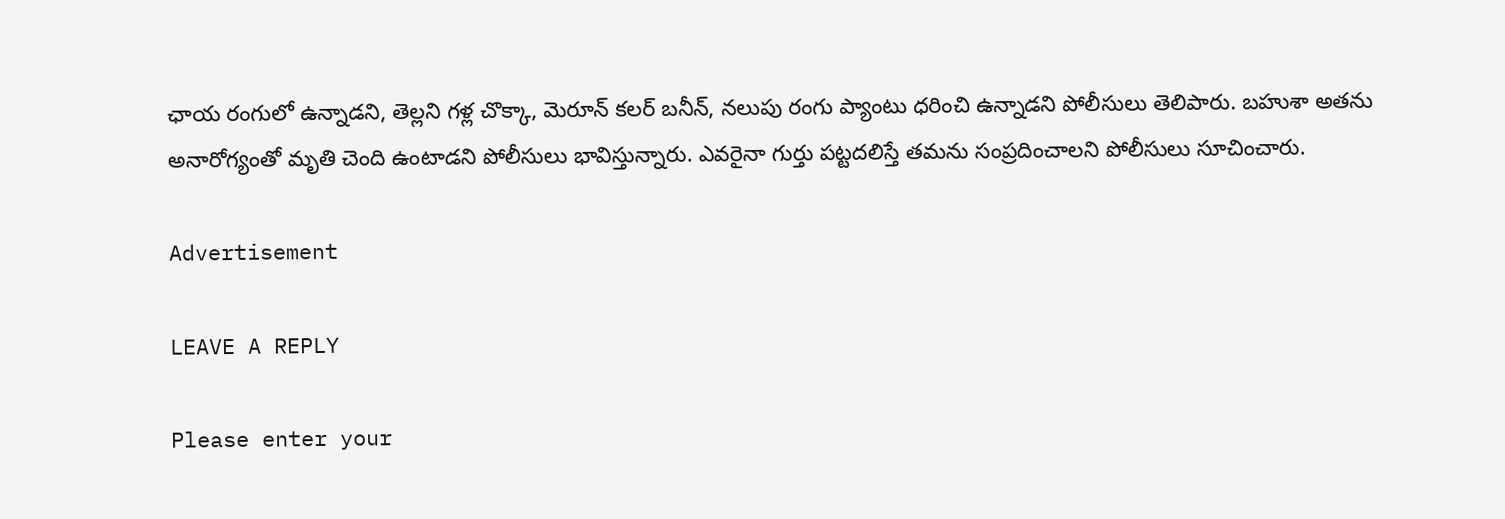ఛాయ రంగులో ఉన్నాడ‌ని, తెల్ల‌ని గ‌ళ్ల చొక్కా, మెరూన్ క‌ల‌ర్ బ‌నీన్‌, న‌లుపు రంగు ప్యాంటు ధ‌రించి ఉన్నాడ‌ని పోలీసులు తెలిపారు. బ‌హుశా అత‌ను అనారోగ్యంతో మృతి చెంది ఉంటాడ‌ని పోలీసులు భావిస్తున్నారు. ఎవ‌రైనా గుర్తు ప‌ట్ట‌ద‌లిస్తే త‌మ‌ను సంప్ర‌దించాల‌ని పోలీసులు సూచించారు.

Advertisement

LEAVE A REPLY

Please enter your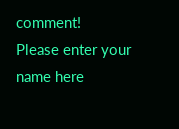comment!
Please enter your name here